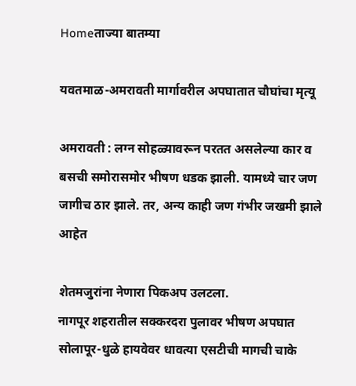Homeताज्या बातम्या

यवतमाळ-अमरावती मार्गावरील अपघातात चौघांचा मृत्यू

अमरावती : लग्न सोहळ्यावरून परतत असलेल्या कार व बसची समोरासमोर भीषण धडक झाली. यामध्ये चार जण जागीच ठार झाले. तर, अन्य काही जण गंभीर जखमी झाले आहेत

शेतमजुरांना नेणारा पिकअप उलटला.
नागपूर शहरातील सक्करदरा पुलावर भीषण अपघात
सोलापूर-धुळे हायवेवर धावत्या एसटीची मागची चाके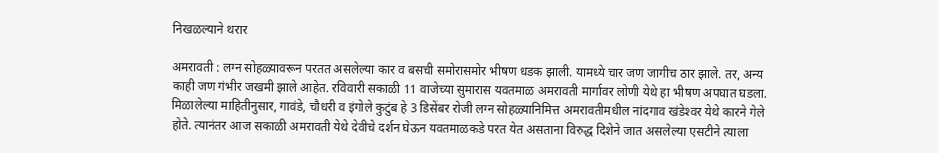निखळल्याने थरार

अमरावती : लग्न सोहळ्यावरून परतत असलेल्या कार व बसची समोरासमोर भीषण धडक झाली. यामध्ये चार जण जागीच ठार झाले. तर, अन्य काही जण गंभीर जखमी झाले आहेत. रविवारी सकाळी 11 वाजेच्या सुमारास यवतमाळ अमरावती मार्गावर लोणी येथे हा भीषण अपघात घडला. मिळालेल्या माहितीनुसार, गावंडे, चौधरी व इंगोले कुटुंब हे 3 डिसेंबर रोजी लग्न सोहळ्यानिमित्त अमरावतीमधील नांदगाव खंडेश्‍वर येथे कारने गेले होते. त्यानंतर आज सकाळी अमरावती येथे देवीचे दर्शन घेऊन यवतमाळकडे परत येत असताना विरुद्ध दिशेने जात असलेल्या एसटीने त्याला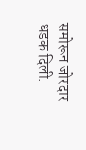समोरून जोरदार धडक दिली.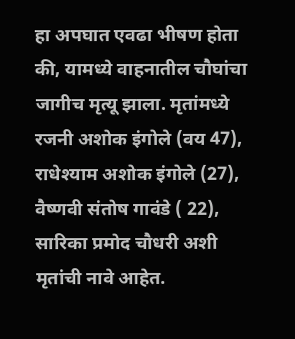हा अपघात एवढा भीषण होता की, यामध्ये वाहनातील चौघांचा जागीच मृत्यू झाला. मृतांमध्ये रजनी अशोक इंगोले (वय 47), राधेश्याम अशोक इंगोले (27), वैष्णवी संतोष गावंडे ( 22), सारिका प्रमोद चौधरी अशी मृतांची नावे आहेत.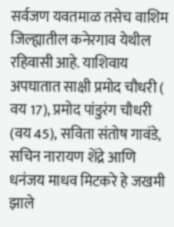सर्वजण यवतमाळ तसेच वाशिम जिल्ह्यातील कनेरगाव येथील रहिवासी आहे. याशिवाय अपघातात साक्षी प्रमोद चौधरी ( वय 17), प्रमोद पांडुरंग चौधरी (वय 45), सविता संतोष गावंडे, सचिन नारायण शेंद्रे आणि धनंजय माधव मिटकरे हे जखमी झाले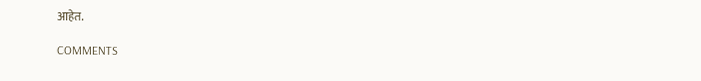आहेत.

COMMENTS